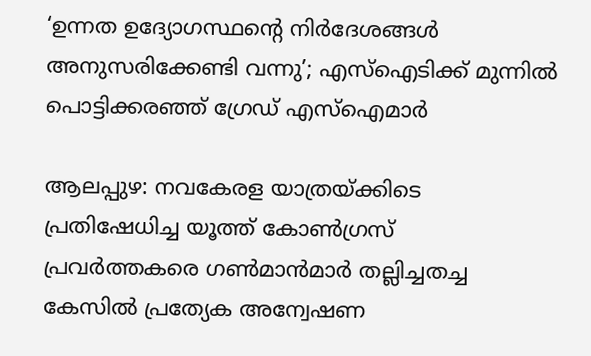‘ഉന്നത ഉദ്യോഗസ്ഥന്റെ നിർദേശങ്ങൾ അനുസരിക്കേണ്ടി വന്നു’; എസ്ഐടിക്ക് മുന്നിൽ പൊട്ടിക്കരഞ്ഞ് ഗ്രേഡ് എസ്ഐമാർ

ആലപ്പുഴ: നവകേരള യാത്രയ്ക്കിടെ പ്രതിഷേധിച്ച യൂത്ത് കോൺഗ്രസ് പ്രവർത്തകരെ ഗൺമാൻമാർ തല്ലിച്ചതച്ച കേസിൽ പ്രത്യേക അന്വേഷണ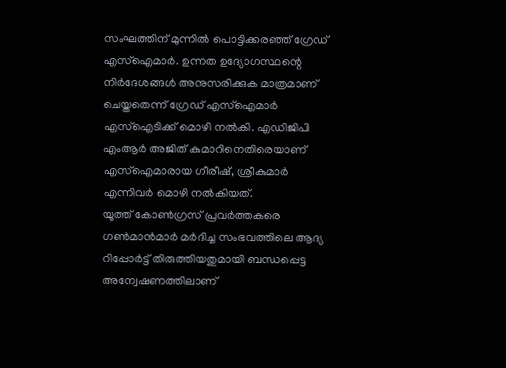സംഘത്തിന് മുന്നിൽ പൊട്ടിക്കരഞ്ഞ് ഗ്രേഡ് എസ്ഐമാർ. ഉന്നത ഉദ്യോഗസ്ഥന്റെ നിർദേശങ്ങൾ അനുസരിക്കുക മാത്രമാണ് ചെയ്തതെന്ന് ഗ്രേഡ് എസ്ഐമാർ എസ്ഐടിക്ക് മൊഴി നൽകി. എഡിജിപി എംആർ അജിത് കുമാറിനെതിരെയാണ് എസ്ഐമാരായ ഗീരീഷ്, ശ്രീകുമാർ എന്നിവർ മൊഴി നൽകിയത്.
യൂത്ത് കോൺഗ്രസ് പ്രവർത്തകരെ ഗൺമാൻമാർ മർദിച്ച സംഭവത്തിലെ ആദ്യ റിപ്പോർട്ട് തിരുത്തിയതുമായി ബന്ധപ്പെട്ട അന്വേഷണത്തിലാണ്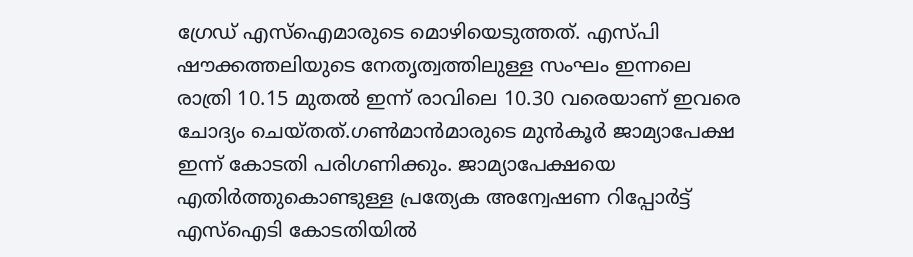ഗ്രേഡ് എസ്ഐമാരുടെ മൊഴിയെടുത്തത്. എസ്പി ഷൗക്കത്തലിയുടെ നേതൃത്വത്തിലുള്ള സംഘം ഇന്നലെ രാത്രി 10.15 മുതൽ ഇന്ന് രാവിലെ 10.30 വരെയാണ് ഇവരെ ചോദ്യം ചെയ്തത്.ഗൺമാൻമാരുടെ മുൻകൂർ ജാമ്യാപേക്ഷ ഇന്ന് കോടതി പരിഗണിക്കും. ജാമ്യാപേക്ഷയെ എതിർത്തുകൊണ്ടുള്ള പ്രത്യേക അന്വേഷണ റിപ്പോർട്ട് എസ്ഐടി കോടതിയിൽ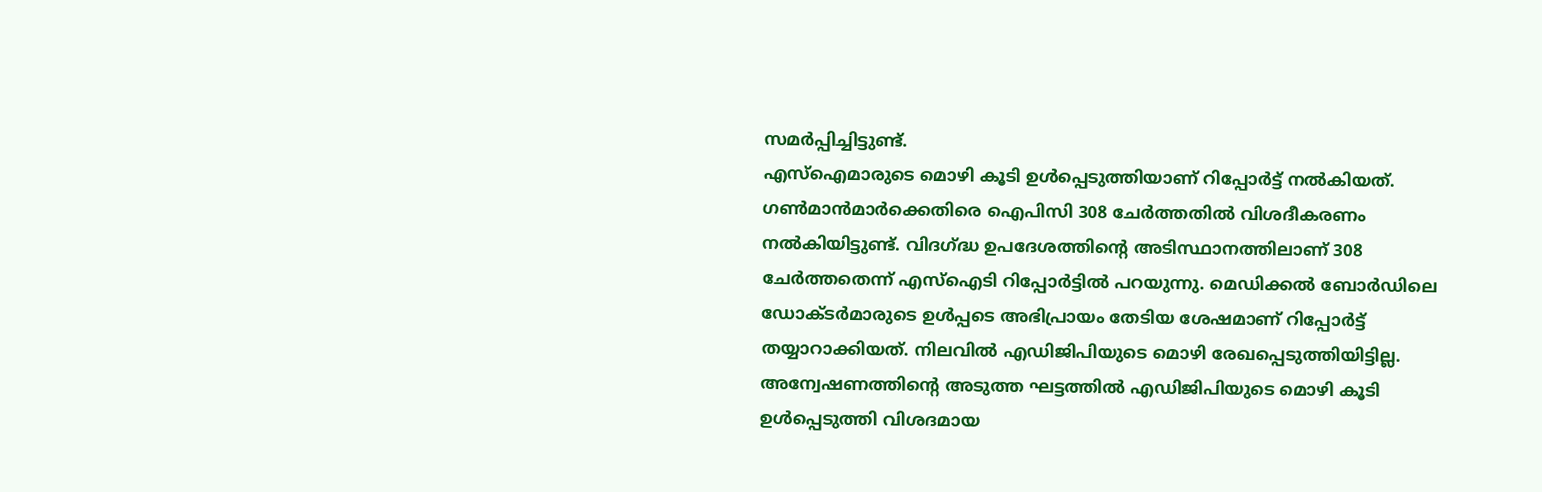സമർപ്പിച്ചിട്ടുണ്ട്.
എസ്ഐമാരുടെ മൊഴി കൂടി ഉൾപ്പെടുത്തിയാണ് റിപ്പോർട്ട് നൽകിയത്. ഗൺമാൻമാർക്കെതിരെ ഐപിസി 308 ചേർത്തതിൽ വിശദീകരണം നൽകിയിട്ടുണ്ട്. വിദഗ്ദ്ധ ഉപദേശത്തിന്റെ അടിസ്ഥാനത്തിലാണ് 308 ചേർത്തതെന്ന് എസ്ഐടി റിപ്പോർട്ടിൽ പറയുന്നു. മെഡിക്കൽ ബോർഡിലെ ഡോക്ടർമാരുടെ ഉൾപ്പടെ അഭിപ്രായം തേടിയ ശേഷമാണ് റിപ്പോർട്ട് തയ്യാറാക്കിയത്. നിലവിൽ എഡിജിപിയുടെ മൊഴി രേഖപ്പെടുത്തിയിട്ടില്ല. അന്വേഷണത്തിന്റെ അടുത്ത ഘട്ടത്തിൽ എഡിജിപിയുടെ മൊഴി കൂടി ഉൾപ്പെടുത്തി വിശദമായ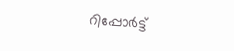റിപ്പോർട്ട്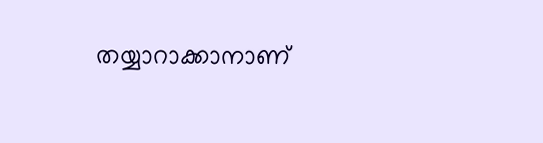തയ്യാറാക്കാനാണ്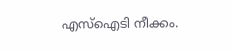എസ്ഐടി നീക്കം.